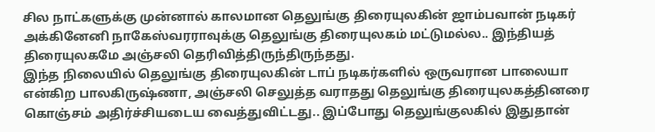சில நாட்களுக்கு முன்னால் காலமான தெலுங்கு திரையுலகின் ஜாம்பவான் நடிகர் அக்கினேனி நாகேஸ்வரராவுக்கு தெலுங்கு திரையுலகம் மட்டுமல்ல.. இந்தியத் திரையுலகமே அஞ்சலி தெரிவித்திருந்திருந்தது.
இந்த நிலையில் தெலுங்கு திரையுலகின் டாப் நடிகர்களில் ஒருவரான பாலையா என்கிற பாலகிருஷ்ணா, அஞ்சலி செலுத்த வராதது தெலுங்கு திரையுலகத்தினரை கொஞ்சம் அதிர்ச்சியடைய வைத்துவிட்டது.. இப்போது தெலுங்குலகில் இதுதான்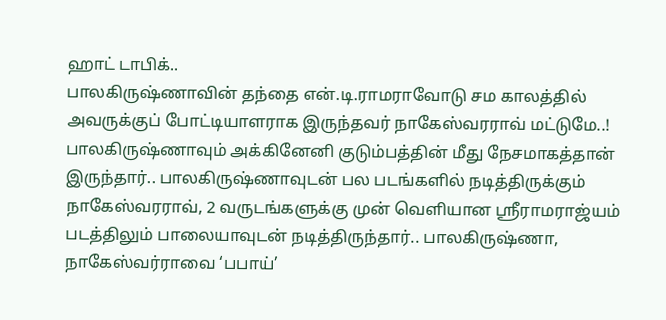ஹாட் டாபிக்..
பாலகிருஷ்ணாவின் தந்தை என்.டி.ராமராவோடு சம காலத்தில் அவருக்குப் போட்டியாளராக இருந்தவர் நாகேஸ்வரராவ் மட்டுமே..! பாலகிருஷ்ணாவும் அக்கினேனி குடும்பத்தின் மீது நேசமாகத்தான் இருந்தார்.. பாலகிருஷ்ணாவுடன் பல படங்களில் நடித்திருக்கும் நாகேஸ்வரராவ், 2 வருடங்களுக்கு முன் வெளியான ஸ்ரீராமராஜ்யம் படத்திலும் பாலையாவுடன் நடித்திருந்தார்.. பாலகிருஷ்ணா, நாகேஸ்வர்ராவை ‘பபாய்’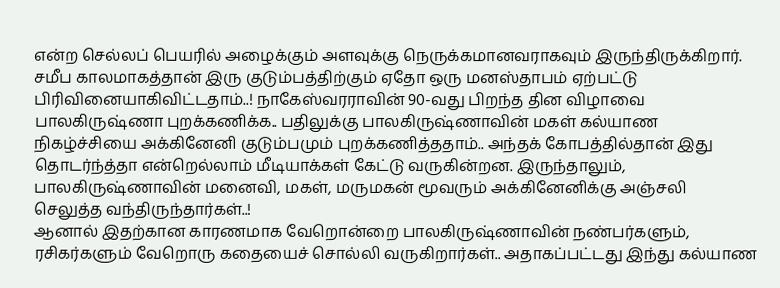என்ற செல்லப் பெயரில் அழைக்கும் அளவுக்கு நெருக்கமானவராகவும் இருந்திருக்கிறார்.
சமீப காலமாகத்தான் இரு குடும்பத்திற்கும் ஏதோ ஒரு மனஸ்தாபம் ஏற்பட்டு பிரிவினையாகிவிட்டதாம்..! நாகேஸ்வரராவின் 90-வது பிறந்த தின விழாவை பாலகிருஷ்ணா புறக்கணிக்க.. பதிலுக்கு பாலகிருஷ்ணாவின் மகள் கல்யாண நிகழ்ச்சியை அக்கினேனி குடும்பமும் புறக்கணித்ததாம்.. அந்தக் கோபத்தில்தான் இது தொடர்ந்த்தா என்றெல்லாம் மீடியாக்கள் கேட்டு வருகின்றன. இருந்தாலும், பாலகிருஷ்ணாவின் மனைவி, மகள், மருமகன் மூவரும் அக்கினேனிக்கு அஞ்சலி செலுத்த வந்திருந்தார்கள்..!
ஆனால் இதற்கான காரணமாக வேறொன்றை பாலகிருஷ்ணாவின் நண்பர்களும், ரசிகர்களும் வேறொரு கதையைச் சொல்லி வருகிறார்கள்.. அதாகப்பட்டது இந்து கல்யாண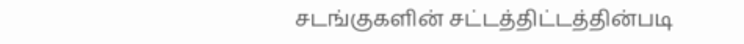சடங்குகளின் சட்டத்திட்டத்தின்படி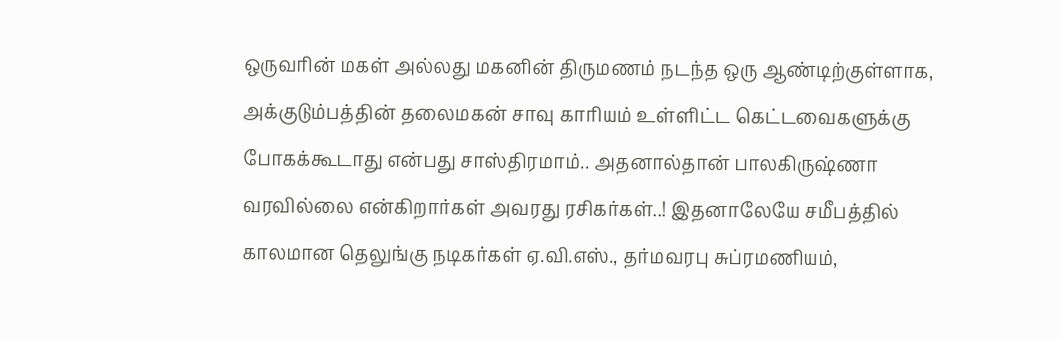ஒருவரின் மகள் அல்லது மகனின் திருமணம் நடந்த ஒரு ஆண்டிற்குள்ளாக, அக்குடும்பத்தின் தலைமகன் சாவு காரியம் உள்ளிட்ட கெட்டவைகளுக்கு போகக்கூடாது என்பது சாஸ்திரமாம்.. அதனால்தான் பாலகிருஷ்ணா வரவில்லை என்கிறார்கள் அவரது ரசிகர்கள்..! இதனாலேயே சமீபத்தில் காலமான தெலுங்கு நடிகர்கள் ஏ.வி.எஸ்., தர்மவரபு சுப்ரமணியம்,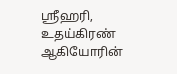ஸ்ரீஹரி, உதய்கிரண் ஆகியோரின்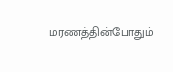மரணத்தின்போதும்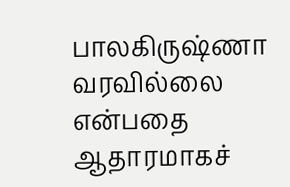பாலகிருஷ்ணா வரவில்லை என்பதை ஆதாரமாகச்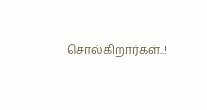சொல்கிறார்கள்..!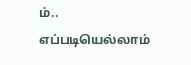ம்.. எப்படியெல்லாம்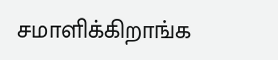சமாளிக்கிறாங்க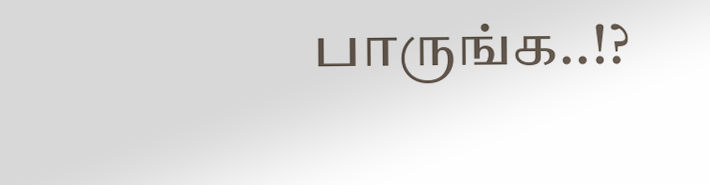பாருங்க..!?